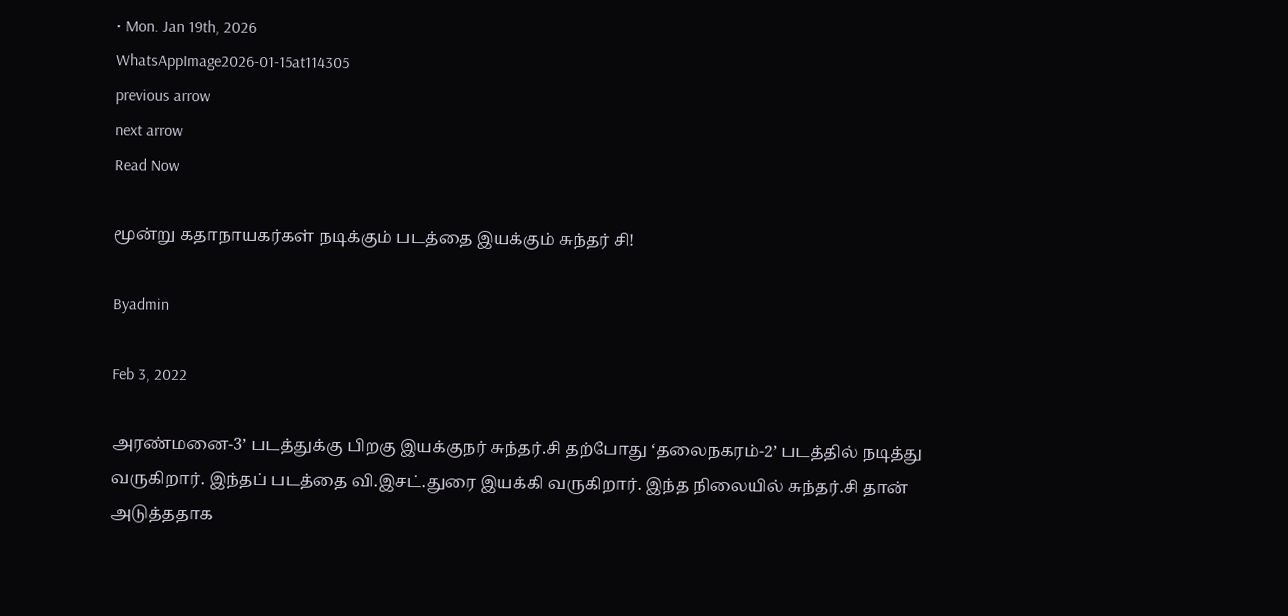• Mon. Jan 19th, 2026
WhatsAppImage2026-01-15at114305
previous arrow
next arrow
Read Now

மூன்று கதாநாயகர்கள் நடிக்கும் படத்தை இயக்கும் சுந்தர் சி!

Byadmin

Feb 3, 2022

அரண்மனை-3’ படத்துக்கு பிறகு இயக்குநர் சுந்தர்.சி தற்போது ‘தலைநகரம்-2’ படத்தில் நடித்து வருகிறார். இந்தப் படத்தை வி.இசட்.துரை இயக்கி வருகிறார். இந்த நிலையில் சுந்தர்.சி தான் அடுத்ததாக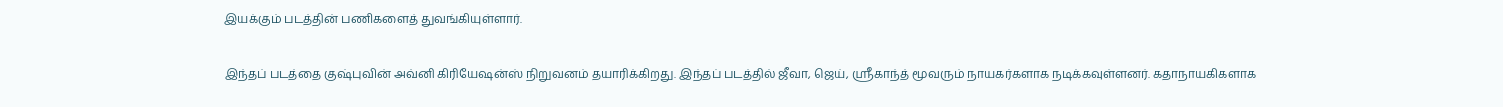இயக்கும் படத்தின் பணிகளைத் துவங்கியுள்ளார்.

இந்தப் படத்தை குஷ்புவின் அவ்னி கிரியேஷன்ஸ் நிறுவனம் தயாரிக்கிறது. இந்தப் படத்தில் ஜீவா, ஜெய், ஸ்ரீகாந்த் மூவரும் நாயகர்களாக நடிக்கவுள்ளனர். கதாநாயகிகளாக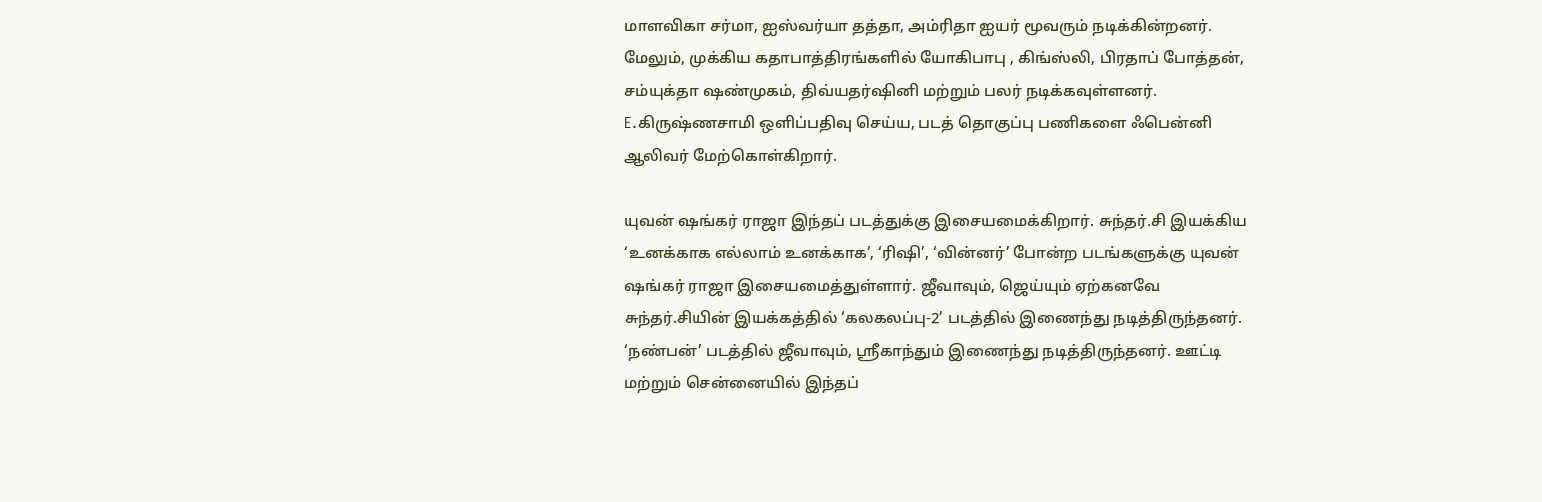மாளவிகா சர்மா, ஐஸ்வர்யா தத்தா, அம்ரிதா ஐயர் மூவரும் நடிக்கின்றனர். மேலும், முக்கிய கதாபாத்திரங்களில் யோகிபாபு , கிங்ஸ்லி, பிரதாப் போத்தன், சம்யுக்தா ஷண்முகம், திவ்யதர்ஷினி மற்றும் பலர் நடிக்கவுள்ளனர். E.கிருஷ்ணசாமி ஒளிப்பதிவு செய்ய, படத் தொகுப்பு பணிகளை ஃபென்னி ஆலிவர் மேற்கொள்கிறார்.

யுவன் ஷங்கர் ராஜா இந்தப் படத்துக்கு இசையமைக்கிறார். சுந்தர்.சி இயக்கிய ‘உனக்காக எல்லாம் உனக்காக’, ‘ரிஷி’, ‘வின்னர்’ போன்ற படங்களுக்கு யுவன் ஷங்கர் ராஜா இசையமைத்துள்ளார். ஜீவாவும், ஜெய்யும் ஏற்கனவே சுந்தர்.சியின் இயக்கத்தில் ‘கலகலப்பு-2’ படத்தில் இணைந்து நடித்திருந்தனர். ‘நண்பன்’ படத்தில் ஜீவாவும், ஸ்ரீகாந்தும் இணைந்து நடித்திருந்தனர். ஊட்டி மற்றும் சென்னையில் இந்தப்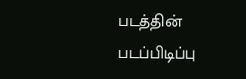படத்தின் படப்பிடிப்பு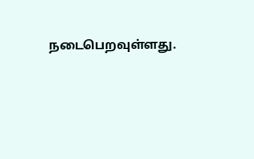நடைபெறவுள்ளது.